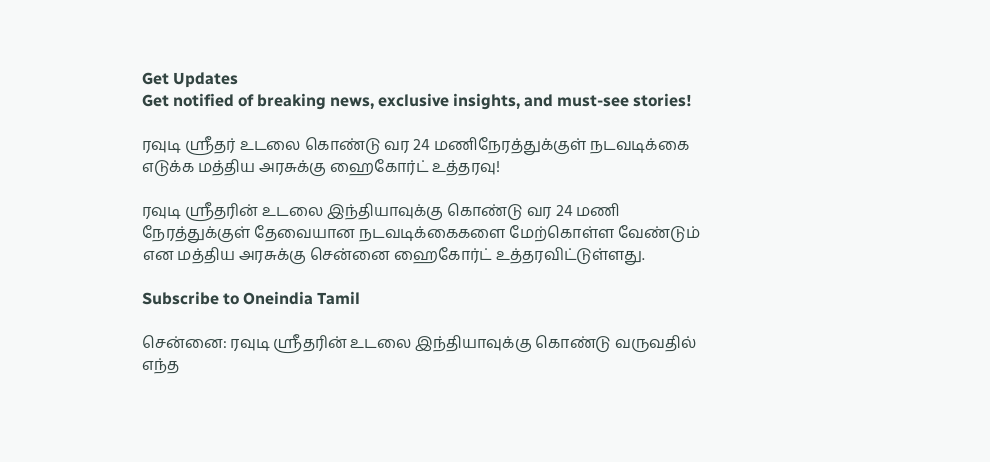Get Updates
Get notified of breaking news, exclusive insights, and must-see stories!

ரவுடி ஸ்ரீதர் உடலை கொண்டு வர 24 மணிநேரத்துக்குள் நடவடிக்கை எடுக்க மத்திய அரசுக்கு ஹைகோர்ட் உத்தரவு!

ரவுடி ஸ்ரீதரின் உடலை இந்தியாவுக்கு கொண்டு வர 24 மணி நேரத்துக்குள் தேவையான நடவடிக்கைகளை மேற்கொள்ள வேண்டும் என மத்திய அரசுக்கு சென்னை ஹைகோர்ட் உத்தரவிட்டுள்ளது.

Subscribe to Oneindia Tamil

சென்னை: ரவுடி ஸ்ரீதரின் உடலை இந்தியாவுக்கு கொண்டு வருவதில் எந்த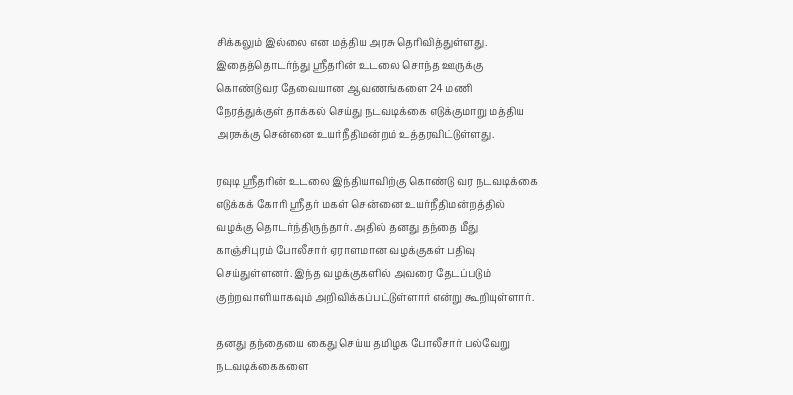சிக்கலும் இல்லை என மத்திய அரசு தெரிவித்துள்ளது. இதைத்தொடர்ந்து ஸ்ரீதரின் உடலை சொந்த ஊருக்கு கொண்டுவர தேவையான ஆவணங்களை 24 மணி நேரத்துக்குள் தாக்கல் செய்து நடவடிக்கை எடுக்குமாறு மத்திய அரசுக்கு சென்னை உயர்நீதிமன்றம் உத்தரவிட்டுள்ளது.

ரவுடி ஸ்ரீதரின் உடலை இந்தியாவிற்கு கொண்டு வர நடவடிக்கை எடுக்கக் கோரி ஸ்ரீதர் மகள் சென்னை உயர்நீதிமன்றத்தில் வழக்கு தொடர்ந்திருந்தார். அதில் தனது தந்தை மீது காஞ்சிபுரம் போலீசார் ஏராளமான வழக்குகள் பதிவு செய்துள்ளனர். இந்த வழக்குகளில் அவரை தேடப்படும் குற்றவாளியாகவும் அறிவிக்கப்பட்டுள்ளார் என்று கூறியுள்ளார்.

தனது தந்தையை கைது செய்ய தமிழக போலீசார் பல்வேறு நடவடிக்கைகளை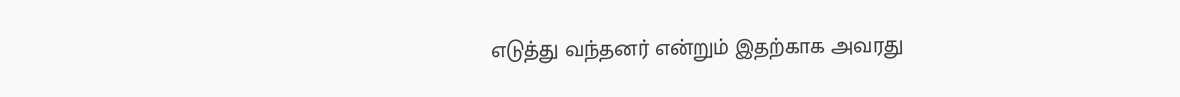எடுத்து வந்தனர் என்றும் இதற்காக அவரது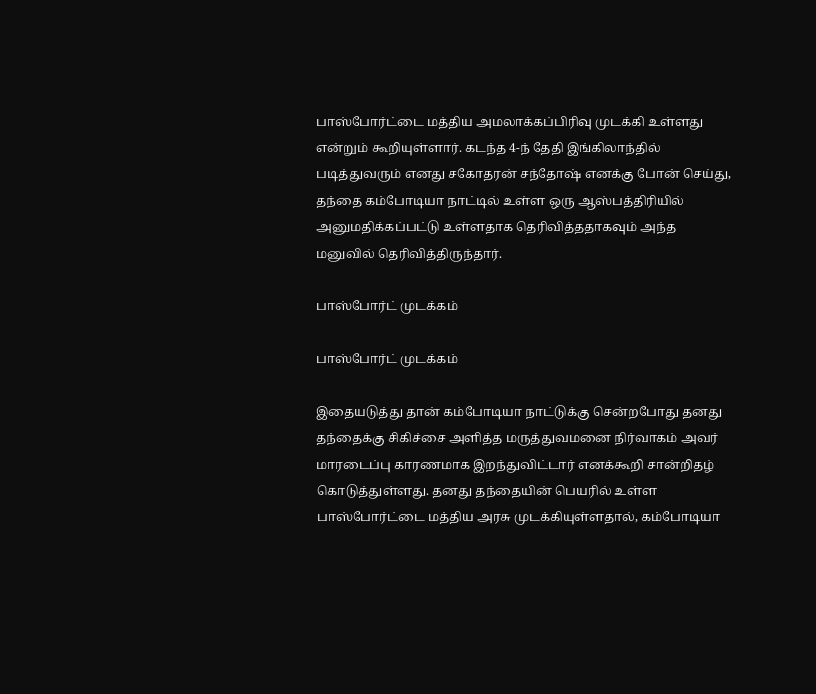பாஸ்போர்ட்டை மத்திய அமலாக்கப்பிரிவு முடக்கி உள்ளது என்றும் கூறியுள்ளார். கடந்த 4-ந் தேதி இங்கிலாந்தில் படித்துவரும் எனது சகோதரன் சந்தோஷ் எனக்கு போன் செய்து, தந்தை கம்போடியா நாட்டில் உள்ள ஒரு ஆஸ்பத்திரியில் அனுமதிக்கப்பட்டு உள்ளதாக தெரிவித்ததாகவும் அந்த மனுவில் தெரிவித்திருந்தார்.

பாஸ்போர்ட் முடக்கம்

பாஸ்போர்ட் முடக்கம்

இதையடுத்து தான் கம்போடியா நாட்டுக்கு சென்றபோது தனது தந்தைக்கு சிகிச்சை அளித்த மருத்துவமனை நிர்வாகம் அவர் மாரடைப்பு காரணமாக இறந்துவிட்டார் எனக்கூறி சான்றிதழ் கொடுத்துள்ளது. தனது தந்தையின் பெயரில் உள்ள பாஸ்போர்ட்டை மத்திய அரசு முடக்கியுள்ளதால், கம்போடியா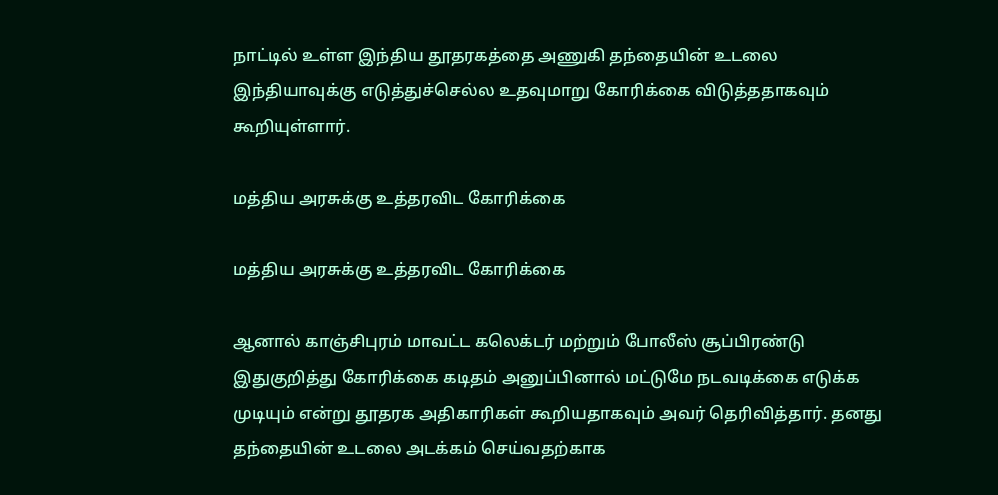நாட்டில் உள்ள இந்திய தூதரகத்தை அணுகி தந்தையின் உடலை இந்தியாவுக்கு எடுத்துச்செல்ல உதவுமாறு கோரிக்கை விடுத்ததாகவும் கூறியுள்ளார்.

மத்திய அரசுக்கு உத்தரவிட கோரிக்கை

மத்திய அரசுக்கு உத்தரவிட கோரிக்கை

ஆனால் காஞ்சிபுரம் மாவட்ட கலெக்டர் மற்றும் போலீஸ் சூப்பிரண்டு இதுகுறித்து கோரிக்கை கடிதம் அனுப்பினால் மட்டுமே நடவடிக்கை எடுக்க முடியும் என்று தூதரக அதிகாரிகள் கூறியதாகவும் அவர் தெரிவித்தார். தனது தந்தையின் உடலை அடக்கம் செய்வதற்காக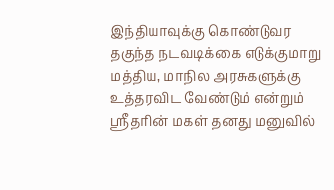இந்தியாவுக்கு கொண்டுவர தகுந்த நடவடிக்கை எடுக்குமாறு மத்திய, மாநில அரசுகளுக்கு உத்தரவிட வேண்டும் என்றும் ஸ்ரீதரின் மகள் தனது மனுவில்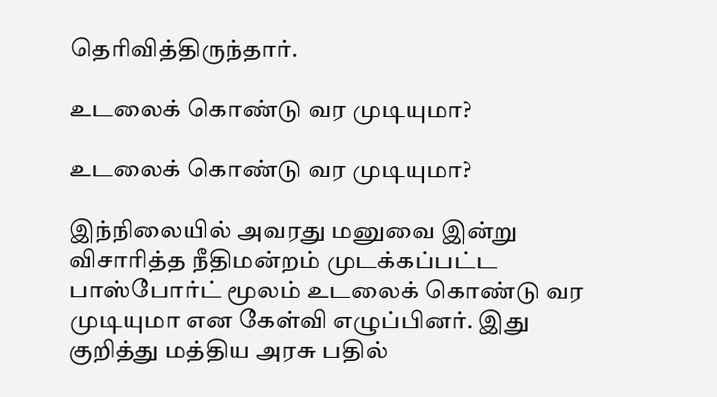தெரிவித்திருந்தார்.

உடலைக் கொண்டு வர முடியுமா?

உடலைக் கொண்டு வர முடியுமா?

இந்நிலையில் அவரது மனுவை இன்று விசாரித்த நீதிமன்றம் முடக்கப்பட்ட பாஸ்போர்ட் மூலம் உடலைக் கொண்டு வர முடியுமா என கேள்வி எழுப்பினர். இது குறித்து மத்திய அரசு பதில்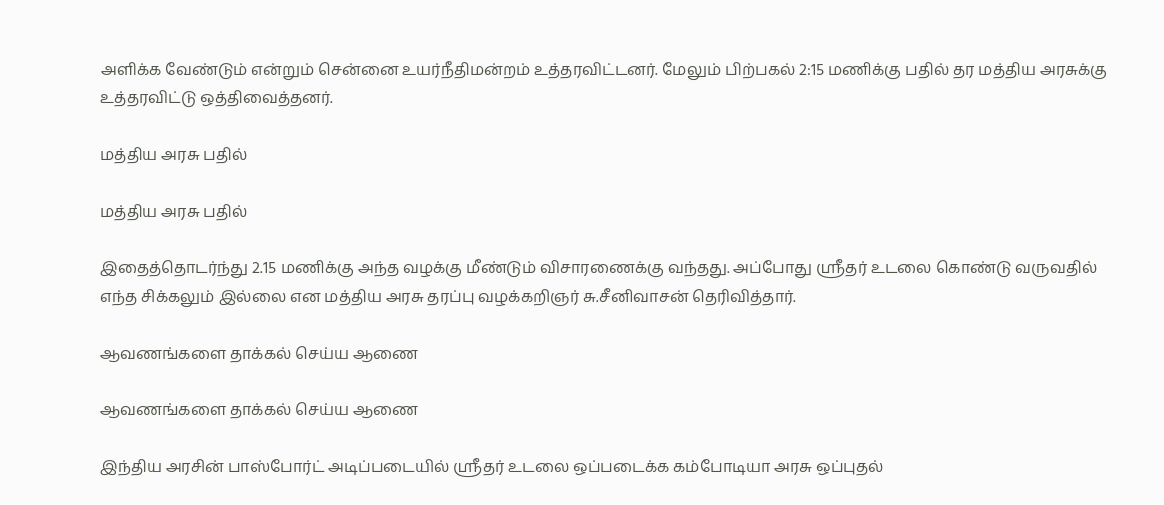அளிக்க வேண்டும் என்றும் சென்னை உயர்நீதிமன்றம் உத்தரவிட்டனர். மேலும் பிற்பகல் 2:15 மணிக்கு பதில் தர மத்திய அரசுக்கு உத்தரவிட்டு ஒத்திவைத்தனர்.

மத்திய அரசு பதில்

மத்திய அரசு பதில்

இதைத்தொடர்ந்து 2.15 மணிக்கு அந்த வழக்கு மீண்டும் விசாரணைக்கு வந்தது. அப்போது ஸ்ரீதர் உடலை கொண்டு வருவதில் எந்த சிக்கலும் இல்லை என மத்திய அரசு தரப்பு வழக்கறிஞர் சு.சீனிவாசன் தெரிவித்தார்.

ஆவணங்களை தாக்கல் செய்ய ஆணை

ஆவணங்களை தாக்கல் செய்ய ஆணை

இந்திய அரசின் பாஸ்போர்ட் அடிப்படையில் ஸ்ரீதர் உடலை ஒப்படைக்க கம்போடியா அரசு ஒப்புதல்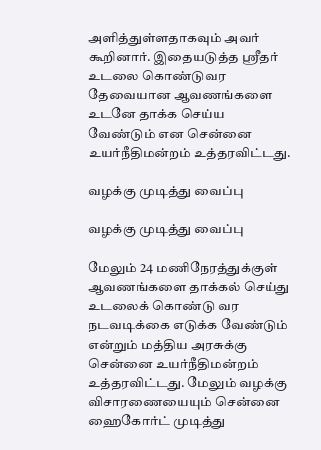அளித்துள்ளதாகவும் அவர் கூறினார். இதையடுத்த ஸ்ரீதர் உடலை கொண்டுவர தேவையான ஆவணங்களை உடனே தாக்க செய்ய வேண்டும் என சென்னை உயர்நீதிமன்றம் உத்தரவிட்டது.

வழக்கு முடித்து வைப்பு

வழக்கு முடித்து வைப்பு

மேலும் 24 மணிநேரத்துக்குள் ஆவணங்களை தாக்கல் செய்து உடலைக் கொண்டு வர நடவடிக்கை எடுக்க வேண்டும் என்றும் மத்திய அரசுக்கு சென்னை உயர்நீதிமன்றம் உத்தரவிட்டது. மேலும் வழக்கு விசாரணையையும் சென்னை ஹைகோர்ட் முடித்து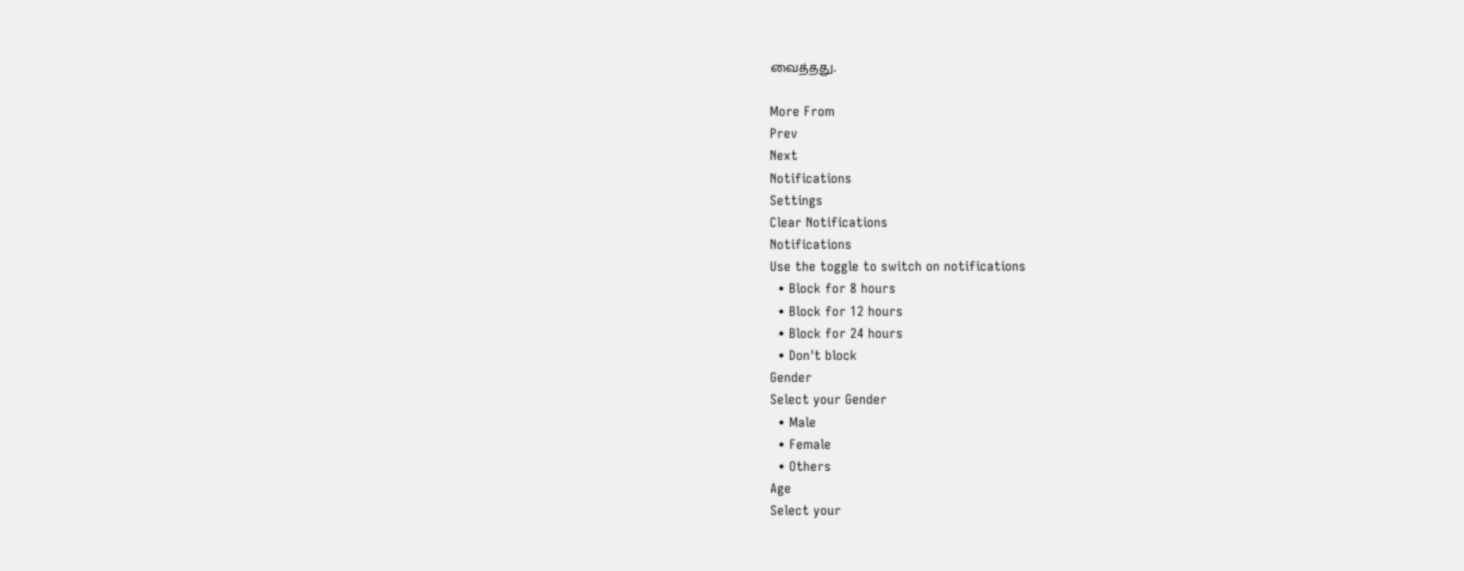வைத்தது.

More From
Prev
Next
Notifications
Settings
Clear Notifications
Notifications
Use the toggle to switch on notifications
  • Block for 8 hours
  • Block for 12 hours
  • Block for 24 hours
  • Don't block
Gender
Select your Gender
  • Male
  • Female
  • Others
Age
Select your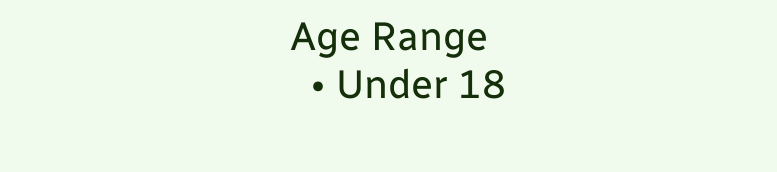Age Range
  • Under 18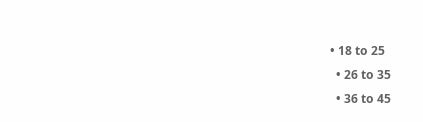• 18 to 25
  • 26 to 35
  • 36 to 45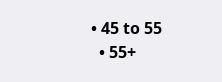• 45 to 55
  • 55+